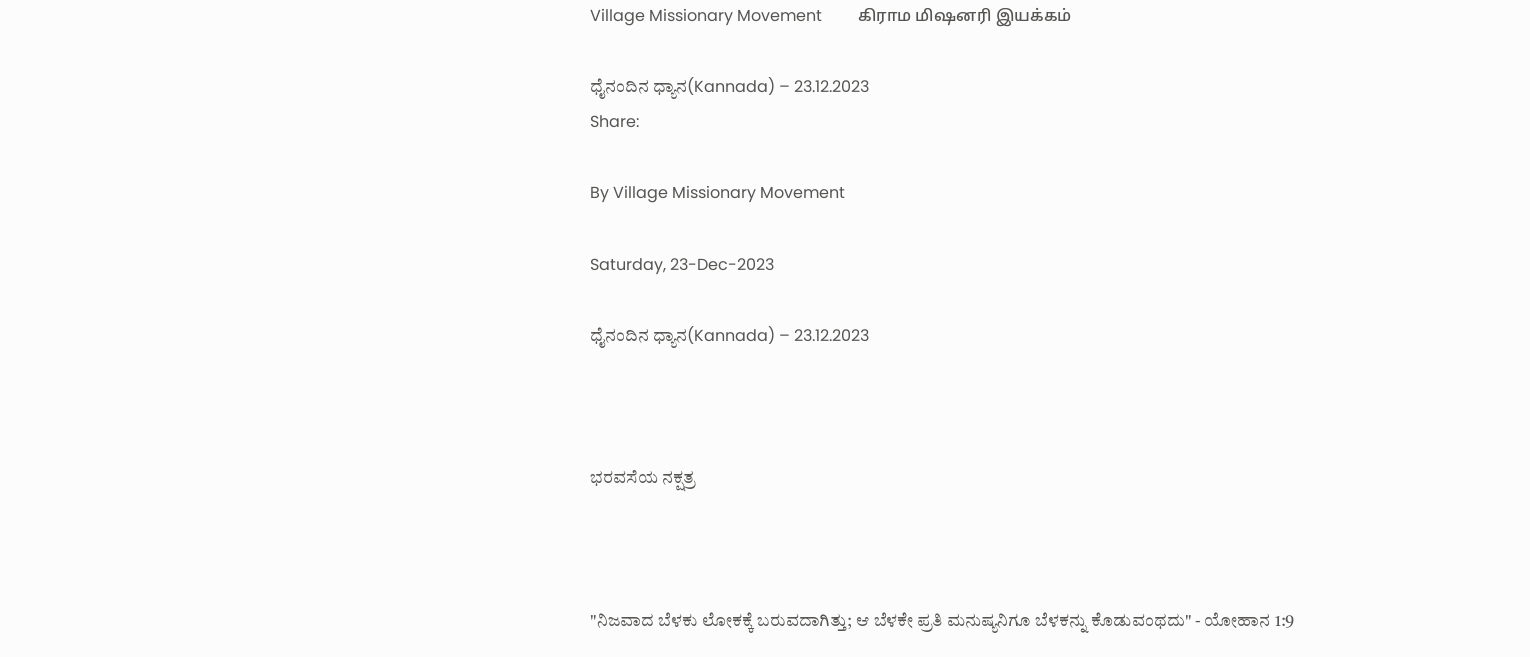Village Missionary Movement         கிராம மிஷனரி இயக்கம்

ಧೈನಂದಿನ ಧ್ಯಾನ(Kannada) – 23.12.2023
Share:

By Village Missionary Movement

Saturday, 23-Dec-2023

ಧೈನಂದಿನ ಧ್ಯಾನ(Kannada) – 23.12.2023



ಭರವಸೆಯ ನಕ್ಷತ್ರ



"ನಿಜವಾದ ಬೆಳಕು ಲೋಕಕ್ಕೆ ಬರುವದಾಗಿತ್ತು; ಆ ಬೆಳಕೇ ಪ್ರತಿ ಮನುಷ್ಯನಿಗೂ ಬೆಳಕನ್ನು ಕೊಡುವಂಥದು" - ಯೋಹಾನ 1:9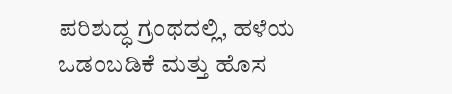ಪರಿಶುದ್ಧ ಗ್ರಂಥದಲ್ಲಿ, ಹಳೆಯ ಒಡಂಬಡಿಕೆ ಮತ್ತು ಹೊಸ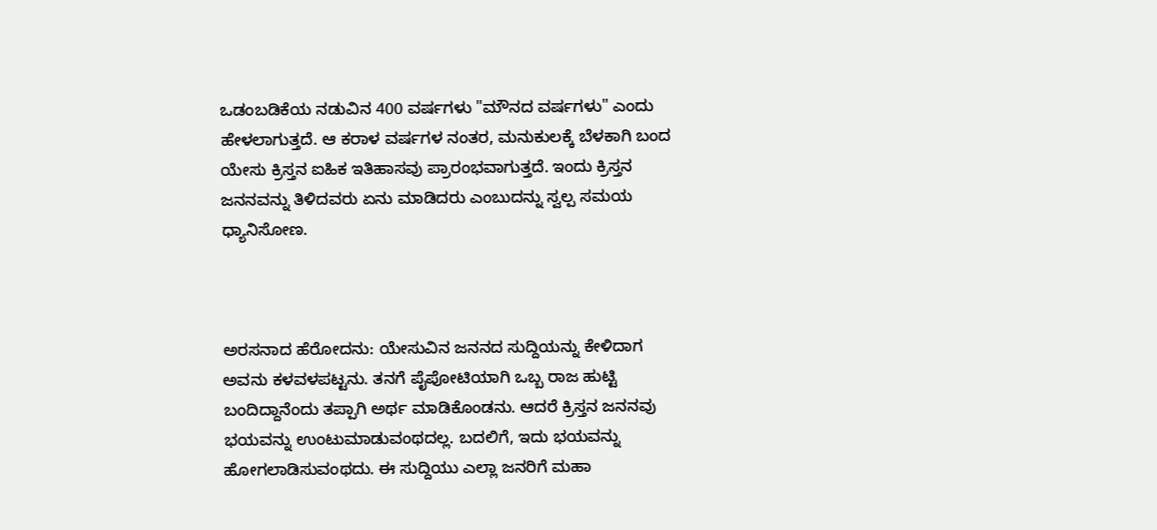ಒಡಂಬಡಿಕೆಯ ನಡುವಿನ 400 ವರ್ಷಗಳು "ಮೌನದ ವರ್ಷಗಳು" ಎಂದು ಹೇಳಲಾಗುತ್ತದೆ. ಆ ಕರಾಳ ವರ್ಷಗಳ ನಂತರ, ಮನುಕುಲಕ್ಕೆ ಬೆಳಕಾಗಿ ಬಂದ ಯೇಸು ಕ್ರಿಸ್ತನ ಐಹಿಕ ಇತಿಹಾಸವು ಪ್ರಾರಂಭವಾಗುತ್ತದೆ. ಇಂದು ಕ್ರಿಸ್ತನ ಜನನವನ್ನು ತಿಳಿದವರು ಏನು ಮಾಡಿದರು ಎಂಬುದನ್ನು ಸ್ವಲ್ಪ ಸಮಯ ಧ್ಯಾನಿಸೋಣ.



ಅರಸನಾದ ಹೆರೋದನು: ಯೇಸುವಿನ ಜನನದ ಸುದ್ದಿಯನ್ನು ಕೇಳಿದಾಗ ಅವನು ಕಳವಳಪಟ್ಟನು. ತನಗೆ ಪೈಪೋಟಿಯಾಗಿ ಒಬ್ಬ ರಾಜ ಹುಟ್ಟಿ ಬಂದಿದ್ದಾನೆಂದು ತಪ್ಪಾಗಿ ಅರ್ಥ ಮಾಡಿಕೊಂಡನು. ಆದರೆ ಕ್ರಿಸ್ತನ ಜನನವು ಭಯವನ್ನು ಉಂಟುಮಾಡುವಂಥದಲ್ಲ. ಬದಲಿಗೆ, ಇದು ಭಯವನ್ನು ಹೋಗಲಾಡಿಸುವಂಥದು. ಈ ಸುದ್ದಿಯು ಎಲ್ಲಾ ಜನರಿಗೆ ಮಹಾ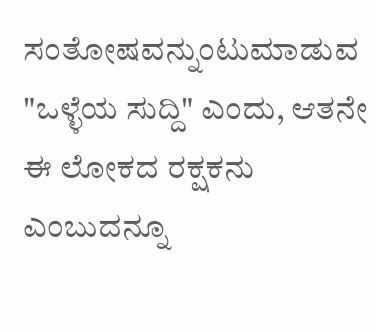ಸಂತೋಷವನ್ನುಂಟುಮಾಡುವ "ಒಳ್ಳೆಯ ಸುದ್ದಿ" ಎಂದು, ಆತನೇ ಈ ಲೋಕದ ರಕ್ಷಕನು ಎಂಬುದನ್ನೂ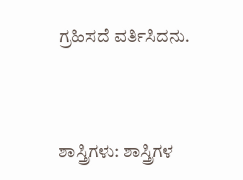ಗ್ರಹಿಸದೆ ವರ್ತಿಸಿದನು.



ಶಾಸ್ತ್ರಿಗಳು: ಶಾಸ್ತ್ರಿಗಳ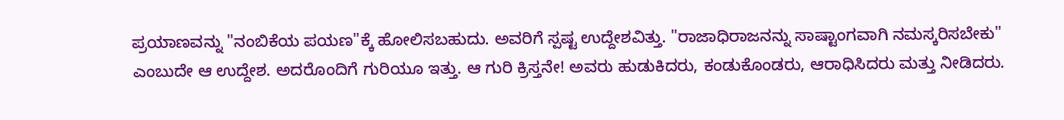ಪ್ರಯಾಣವನ್ನು "ನಂಬಿಕೆಯ ಪಯಣ"ಕ್ಕೆ ಹೋಲಿಸಬಹುದು. ಅವರಿಗೆ ಸ್ಪಷ್ಟ ಉದ್ದೇಶವಿತ್ತು. "ರಾಜಾಧಿರಾಜನನ್ನು ಸಾಷ್ಟಾಂಗವಾಗಿ ನಮಸ್ಕರಿಸಬೇಕು" ಎಂಬುದೇ ಆ ಉದ್ದೇಶ. ಅದರೊಂದಿಗೆ ಗುರಿಯೂ ಇತ್ತು. ಆ ಗುರಿ ಕ್ರಿಸ್ತನೇ! ಅವರು ಹುಡುಕಿದರು, ಕಂಡುಕೊಂಡರು, ಆರಾಧಿಸಿದರು ಮತ್ತು ನೀಡಿದರು.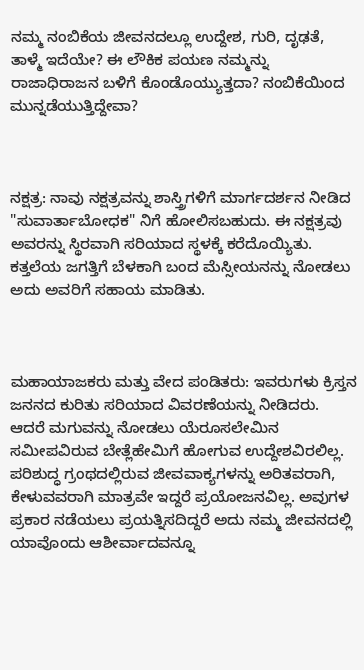ನಮ್ಮ ನಂಬಿಕೆಯ ಜೀವನದಲ್ಲೂ ಉದ್ದೇಶ, ಗುರಿ, ದೃಢತೆ, ತಾಳ್ಮೆ ಇದೆಯೇ? ಈ ಲೌಕಿಕ ಪಯಣ ನಮ್ಮನ್ನು ರಾಜಾಧಿರಾಜನ ಬಳಿಗೆ ಕೊಂಡೊಯ್ಯುತ್ತದಾ? ನಂಬಿಕೆಯಿಂದ ಮುನ್ನಡೆಯುತ್ತಿದ್ದೇವಾ?



ನಕ್ಷತ್ರ: ನಾವು ನಕ್ಷತ್ರವನ್ನು ಶಾಸ್ತ್ರಿಗಳಿಗೆ ಮಾರ್ಗದರ್ಶನ ನೀಡಿದ "ಸುವಾರ್ತಾಬೋಧಕ" ನಿಗೆ ಹೋಲಿಸಬಹುದು. ಈ ನಕ್ಷತ್ರವು ಅವರನ್ನು ಸ್ಥಿರವಾಗಿ ಸರಿಯಾದ ಸ್ಥಳಕ್ಕೆ ಕರೆದೊಯ್ಯಿತು. ಕತ್ತಲೆಯ ಜಗತ್ತಿಗೆ ಬೆಳಕಾಗಿ ಬಂದ ಮೆಸ್ಸೀಯನನ್ನು ನೋಡಲು ಅದು ಅವರಿಗೆ ಸಹಾಯ ಮಾಡಿತು.



ಮಹಾಯಾಜಕರು ಮತ್ತು ವೇದ ಪಂಡಿತರು: ಇವರುಗಳು ಕ್ರಿಸ್ತನ ಜನನದ ಕುರಿತು ಸರಿಯಾದ ವಿವರಣೆಯನ್ನು ನೀಡಿದರು. ಆದರೆ ಮಗುವನ್ನು ನೋಡಲು ಯೆರೂಸಲೇಮಿನ ಸಮೀಪವಿರುವ ಬೇತ್ಲೆಹೇಮಿಗೆ ಹೋಗುವ ಉದ್ದೇಶವಿರಲಿಲ್ಲ. ಪರಿಶುದ್ಧ ಗ್ರಂಥದಲ್ಲಿರುವ ಜೀವವಾಕ್ಯಗಳನ್ನು ಅರಿತವರಾಗಿ, ಕೇಳುವವರಾಗಿ ಮಾತ್ರವೇ ಇದ್ದರೆ ಪ್ರಯೋಜನವಿಲ್ಲ. ಅವುಗಳ ಪ್ರಕಾರ ನಡೆಯಲು ಪ್ರಯತ್ನಿಸದಿದ್ದರೆ ಅದು ನಮ್ಮ ಜೀವನದಲ್ಲಿ ಯಾವೊಂದು ಆಶೀರ್ವಾದವನ್ನೂ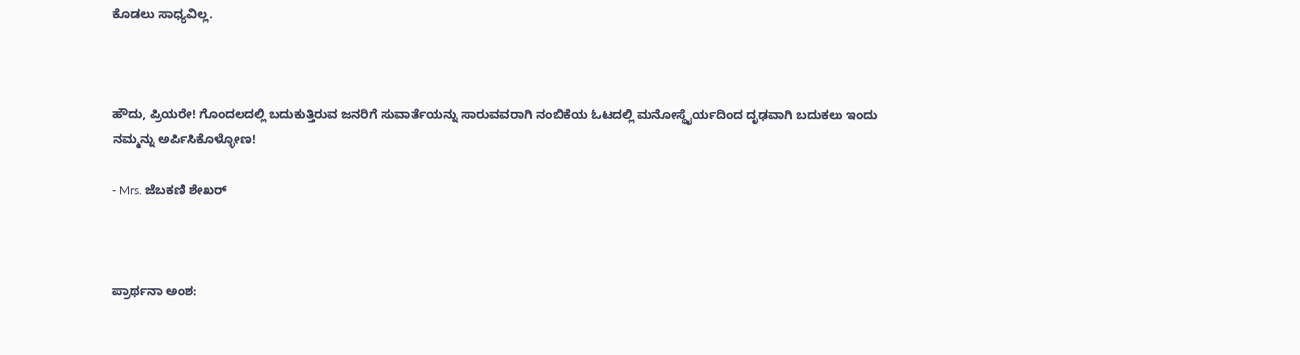ಕೊಡಲು ಸಾಧ್ಯವಿಲ್ಲ.



ಹೌದು, ಪ್ರಿಯರೇ! ಗೊಂದಲದಲ್ಲಿ ಬದುಕುತ್ತಿರುವ ಜನರಿಗೆ ಸುವಾರ್ತೆಯನ್ನು ಸಾರುವವರಾಗಿ ನಂಬಿಕೆಯ ಓಟದಲ್ಲಿ ಮನೋಸ್ಥೈರ್ಯದಿಂದ ದೃಢವಾಗಿ ಬದುಕಲು ಇಂದು ನಮ್ಮನ್ನು ಅರ್ಪಿಸಿಕೊಳ್ಳೋಣ!

- Mrs. ಜೆಬಕಣಿ ಶೇಖರ್



ಪ್ರಾರ್ಥನಾ ಅಂಶ: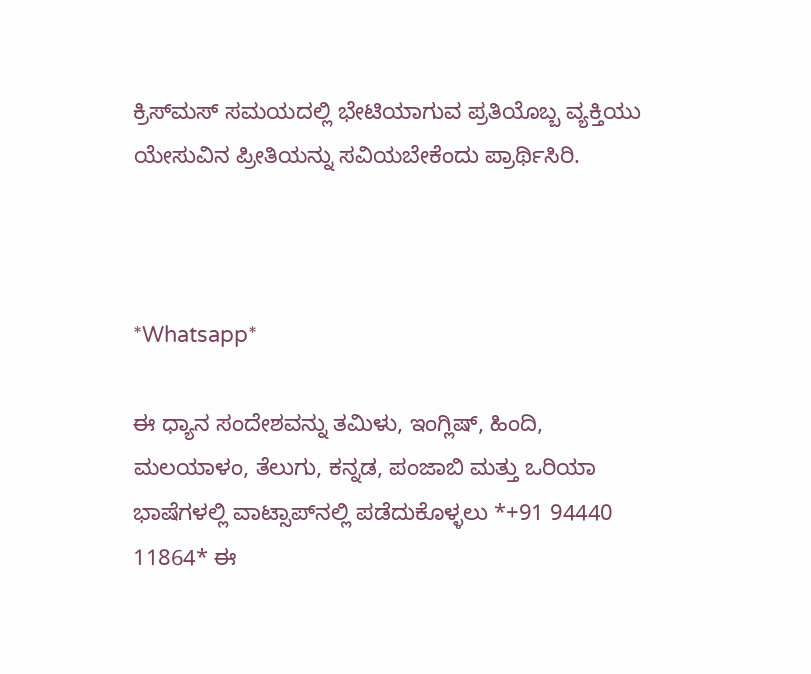ಕ್ರಿಸ್‌ಮಸ್ ಸಮಯದಲ್ಲಿ ಭೇಟಿಯಾಗುವ ಪ್ರತಿಯೊಬ್ಬ ವ್ಯಕ್ತಿಯು ಯೇಸುವಿನ ಪ್ರೀತಿಯನ್ನು ಸವಿಯಬೇಕೆಂದು ಪ್ರಾರ್ಥಿಸಿರಿ.



*Whatsapp*

ಈ ಧ್ಯಾನ ಸಂದೇಶವನ್ನು ತಮಿಳು, ಇಂಗ್ಲಿಷ್, ಹಿಂದಿ, ಮಲಯಾಳಂ, ತೆಲುಗು, ಕನ್ನಡ, ಪಂಜಾಬಿ ಮತ್ತು ಒರಿಯಾ ಭಾಷೆಗಳಲ್ಲಿ ವಾಟ್ಸಾಪ್‌ನಲ್ಲಿ ಪಡೆದುಕೊಳ್ಳಲು *+91 94440 11864* ಈ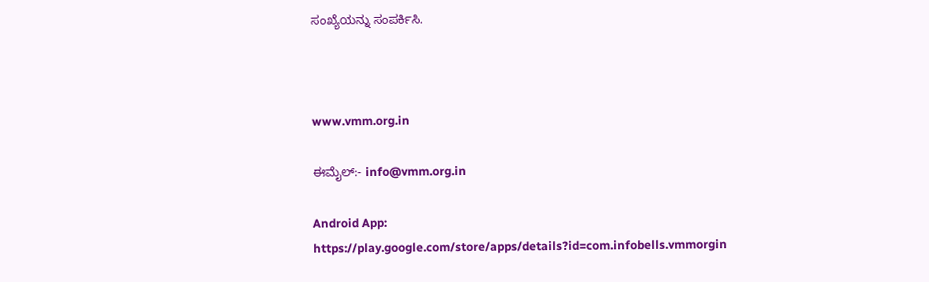ಸಂಖ್ಯೆಯನ್ನು ಸಂಪರ್ಕಿಸಿ.



www.vmm.org.in

ಈಮೈಲ್:- info@vmm.org.in

Android App: https://play.google.com/store/apps/details?id=com.infobells.vmmorgin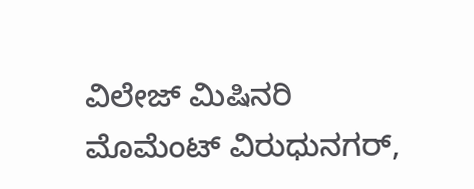ವಿಲೇಜ್ ಮಿಷಿನರಿ ಮೊಮೆಂಟ್ ವಿರುಧುನಗರ್,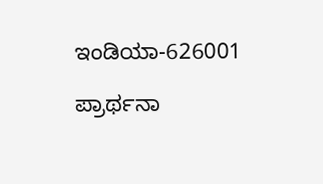ಇಂಡಿಯಾ-626001

ಪ್ರಾರ್ಥನಾ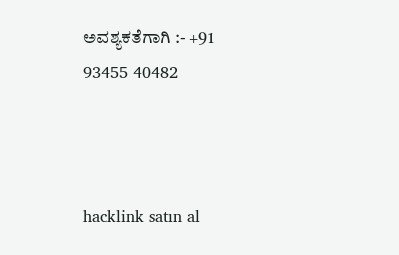ಅವಶ್ಯಕತೆಗಾಗಿ :- +91 93455 40482



hacklink satın al